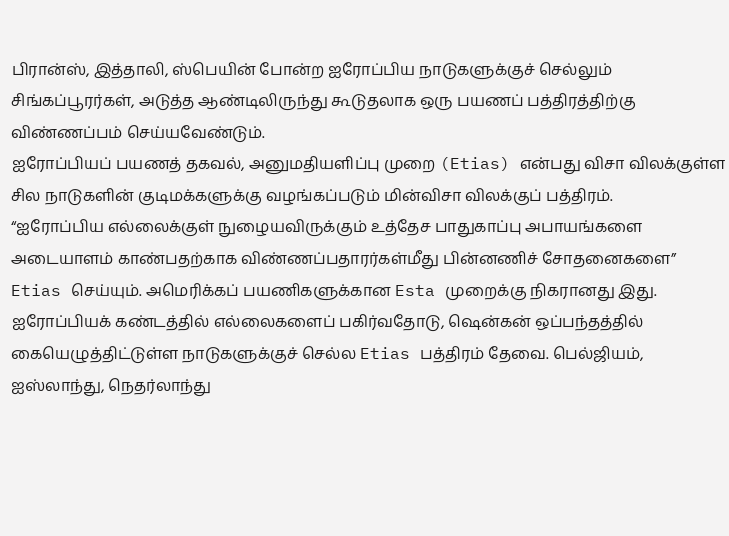பிரான்ஸ், இத்தாலி, ஸ்பெயின் போன்ற ஐரோப்பிய நாடுகளுக்குச் செல்லும் சிங்கப்பூரர்கள், அடுத்த ஆண்டிலிருந்து கூடுதலாக ஒரு பயணப் பத்திரத்திற்கு விண்ணப்பம் செய்யவேண்டும்.
ஐரோப்பியப் பயணத் தகவல், அனுமதியளிப்பு முறை (Etias) என்பது விசா விலக்குள்ள சில நாடுகளின் குடிமக்களுக்கு வழங்கப்படும் மின்விசா விலக்குப் பத்திரம்.
“ஐரோப்பிய எல்லைக்குள் நுழையவிருக்கும் உத்தேச பாதுகாப்பு அபாயங்களை அடையாளம் காண்பதற்காக விண்ணப்பதாரர்கள்மீது பின்னணிச் சோதனைகளை” Etias செய்யும். அமெரிக்கப் பயணிகளுக்கான Esta முறைக்கு நிகரானது இது.
ஐரோப்பியக் கண்டத்தில் எல்லைகளைப் பகிர்வதோடு, ஷென்கன் ஒப்பந்தத்தில் கையெழுத்திட்டுள்ள நாடுகளுக்குச் செல்ல Etias பத்திரம் தேவை. பெல்ஜியம், ஐஸ்லாந்து, நெதர்லாந்து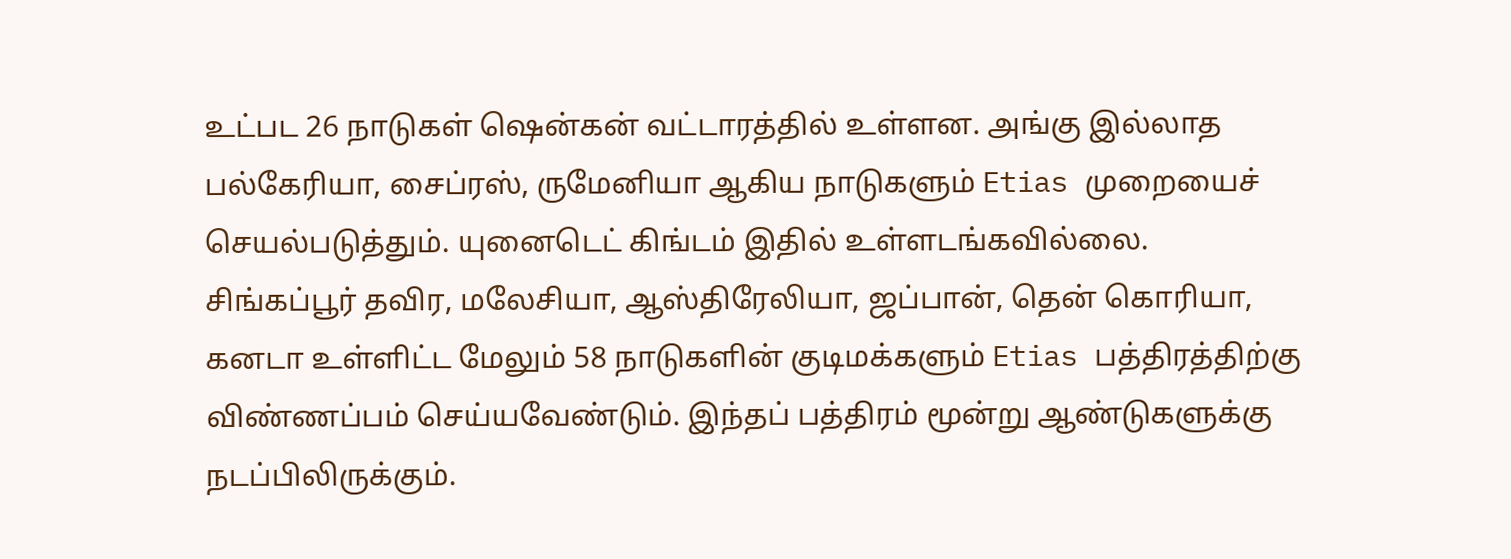உட்பட 26 நாடுகள் ஷென்கன் வட்டாரத்தில் உள்ளன. அங்கு இல்லாத பல்கேரியா, சைப்ரஸ், ருமேனியா ஆகிய நாடுகளும் Etias முறையைச் செயல்படுத்தும். யுனைடெட் கிங்டம் இதில் உள்ளடங்கவில்லை.
சிங்கப்பூர் தவிர, மலேசியா, ஆஸ்திரேலியா, ஜப்பான், தென் கொரியா, கனடா உள்ளிட்ட மேலும் 58 நாடுகளின் குடிமக்களும் Etias பத்திரத்திற்கு விண்ணப்பம் செய்யவேண்டும். இந்தப் பத்திரம் மூன்று ஆண்டுகளுக்கு நடப்பிலிருக்கும்.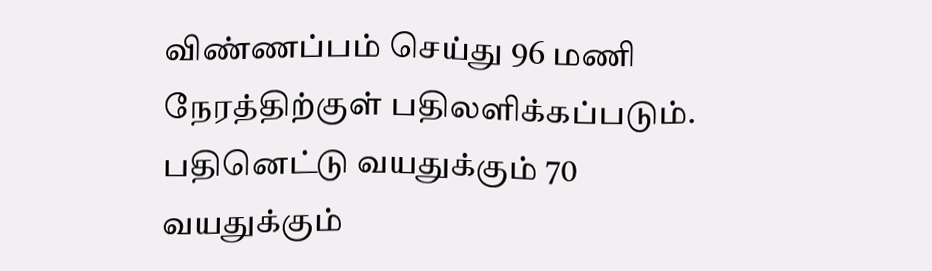விண்ணப்பம் செய்து 96 மணி நேரத்திற்குள் பதிலளிக்கப்படும்.
பதினெட்டு வயதுக்கும் 70 வயதுக்கும்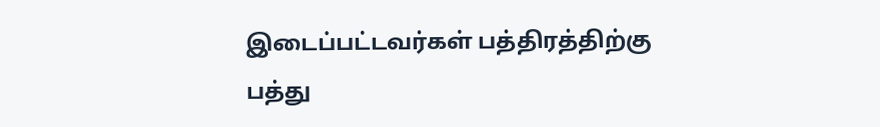இடைப்பட்டவர்கள் பத்திரத்திற்கு பத்து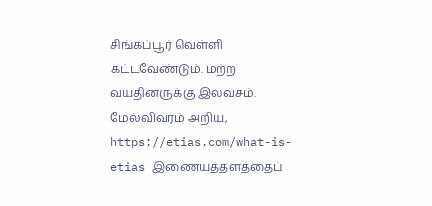சிங்கப்பூர் வெள்ளி கட்டவேண்டும். மற்ற வயதினருக்கு இலவசம். மேல்விவரம் அறிய, https://etias.com/what-is-etias இணையத்தளத்தைப்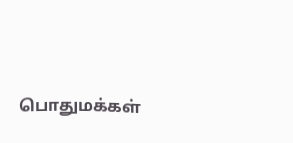பொதுமக்கள்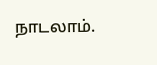நாடலாம்.